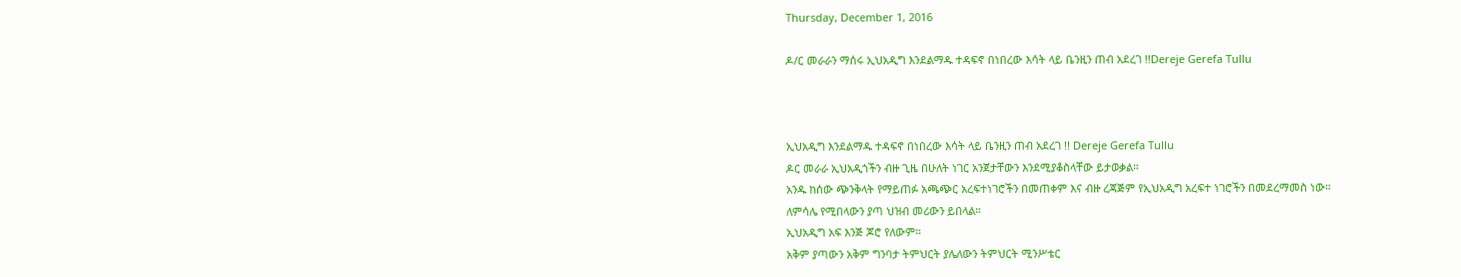Thursday, December 1, 2016

ዶ/ር መራራን ማሰሩ ኢህአዲግ እንደልማዱ ተዳፍኖ በነበረው እሳት ላይ ቤንዚን ጠብ አደረገ !!Dereje Gerefa Tullu



ኢህአዲግ እንደልማዱ ተዳፍኖ በነበረው እሳት ላይ ቤንዚን ጠብ አደረገ !! Dereje Gerefa Tullu
ዶር መራራ ኢህአዲጎችን ብዙ ጊዜ በሁለት ነገር አንጀታቸውን እንደሚያቆስላቸው ይታወቃል።
አንዱ ከሰው ጭንቅላት የማይጠፉ አጫጭር አረፍተነገሮችን በመጠቀም እና ብዙ ረጃጅም የኢህአዲግ አረፍተ ነገሮችን በመደረማመስ ነው።
ለምሳሌ የሚበላውን ያጣ ህዝብ መሪውን ይበላል።
ኢህአዲግ አፍ እንጅ ጆሮ የለውም።
አቅም ያጣውን አቅም ግንባታ ትምህርት ያሌለውን ትምህርት ሚንሥቴር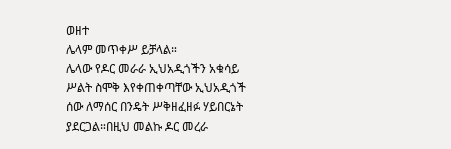ወዘተ
ሌላም መጥቀሥ ይቻላል።
ሌላው የዶር መራራ ኢህአዲጎችን አቁሳይ ሥልት ስሞቅ እየቀጠቀጣቸው ኢህአዲጎች ሰው ለማሰር በንዴት ሥቅዘፈዘፉ ሃይበርኔት ያደርጋል።በዚህ መልኩ ዶር መረራ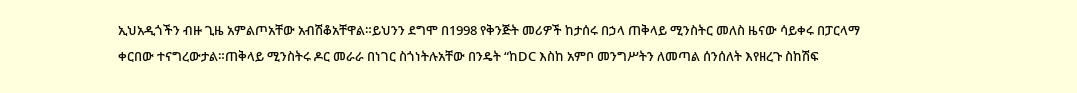ኢህአዲጎችን ብዙ ጊዜ አምልጦአቸው አብሽቆአቸዋል።ይህንን ደግሞ በ1998 የቅንጅት መሪዎች ከታሰሩ በኃላ ጠቅላይ ሚንስትር መለስ ዜናው ሳይቀሩ በፓርላማ ቀርበው ተናግረውታል።ጠቅላይ ሚንስትሩ ዶር መራራ በነገር ስጎነትሉአቸው በንዴት “ከDC እስከ አምቦ መንግሥትን ለመጣል ሰንሰለት እየዘረጉ ስከሽፍ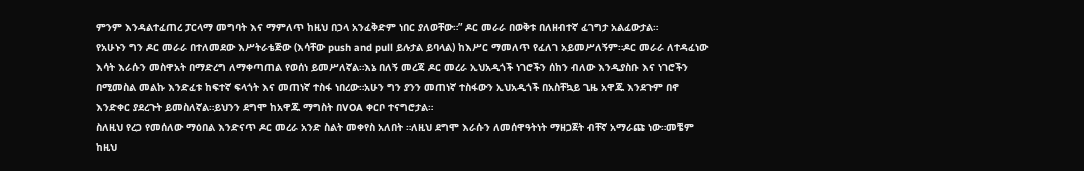ምንም እንዳልተፈጠረ ፓርላማ መግባት እና ማምለጥ ከዚህ በኃላ አንፈቅድም ነበር ያለወቸው።” ዶር መራራ በወቅቱ በለዘብተኛ ፈገግታ አልፈውታል።
የአሁኑን ግን ዶር መራራ በተለመደው እሥትራቴጅው (እሳቸው push and pull ይሉታል ይባላል) ከእሥር ማመለጥ የፈለገ አይመሥለኝም።ዶር መራራ ለተዳፈነው እሳት እራሱን መስዋአት በማድረግ ለማቀጣጠል የወሰነ ይመሥለኛል።እኔ በለኝ መረጃ ዶር መረራ ኢህአዲጎች ነገሮችን ሰከን ብለው እንዲያስቡ እና ነገሮችን በሚመስል መልኩ እንድፈቱ ከፍተኛ ፍላጎት እና መጠነኛ ተስፋ ነበረው።አሁን ግን ያንን መጠነኛ ተስፋውን ኢህአዲጎች በአስቸኳይ ጊዜ አዋጁ እንደጉም በኖ እንድቀር ያደረጉት ይመስለኛል።ይህንን ደግሞ ከአዋጁ ማግስት በVOA ቀርቦ ተናግሮታል።
ስለዚህ የረጋ የመሰለው ማዕበል እንድናጥ ዶር መረራ አንድ ስልት መቀየስ አለበት ።ለዚህ ደግሞ እራሱን ለመሰዋዓትነት ማዘጋጀት ብቸኛ አማራጩ ነው።መቼም ከዚህ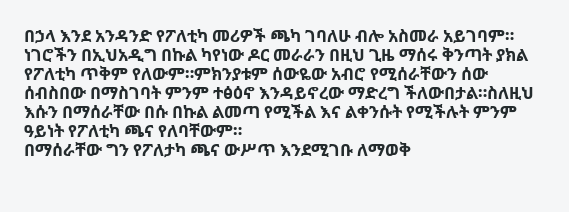በኃላ እንደ አንዳንድ የፖለቲካ መሪዎች ጫካ ገባለሁ ብሎ አስመራ አይገባም።
ነገሮችን በኢህአዲግ በኩል ካየነው ዶር መራራን በዚህ ጊዜ ማሰሩ ቅንጣት ያክል የፖለቲካ ጥቅም የለውም።ምክንያቱም ሰውዬው አብሮ የሚሰራቸውን ሰው ሰብስበው በማስገባት ምንም ተፅዕኖ እንዳይኖረው ማድረግ ችለውበታል።ስለዚህ እሱን በማሰራቸው በሱ በኩል ልመጣ የሚችል እና ልቀንሱት የሚችሉት ምንም ዓይነት የፖለቲካ ጫና የለባቸውም።
በማሰራቸው ግን የፖለታካ ጫና ውሥጥ እንደሚገቡ ለማወቅ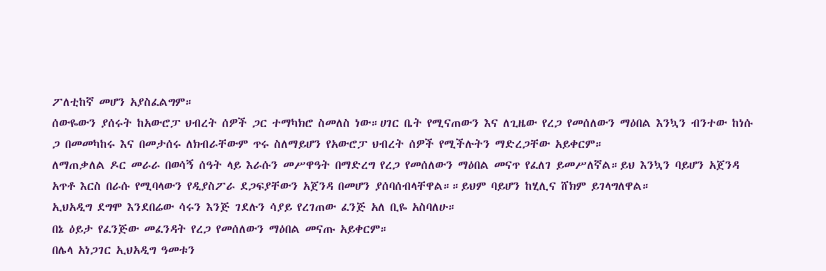ፖለቲከኛ መሆን አያስፈልግም።
ሰውዬውን ያሰሩት ከአውሮፓ ህብረት ሰዎች ጋር ተማካክሮ ስመለስ ነው።ሀገር ቤት የሚናጠውን እና ለጊዜው የረጋ የመሰለውን ማዕበል እንኳን ብንተው ከነሱ ጋ በመመካከሩ እና በመታሰሩ ለክብራቸውም ጥሩ ስለማይሆን የአውሮፓ ህብረት ሰዎች የሚችሉትን ማድረጋቸው አይቀርም።
ለማጠቃለል ዶር መራራ በወሳኝ ሰዓት ላይ እራሱን መሥዋዓት በማድረግ የረጋ የመሰለውን ማዕበል መናጥ የፈለገ ይመሥለኛል።ይህ እንኳን ባይሆን አጀንዳ አጥቶ እርስ በራሱ የሚባላውን የዲያስፖራ ደጋፍያቸውን አጀንዳ በመሆን ያሰባሰብላቸዋል።።ይህም ባይሆን ከሂሊና ሸክም ይገላግለዋል።
ኢህአዲግ ደግሞ እንደበሬው ሳሩን እንጅ ገደሉን ሳያይ የረገጠው ፈንጅ አለ ቢዬ አስባለሁ።
በኔ ዕይታ የፈንጅው መፈንዳት የረጋ የመሰለውን ማዕበል መናጡ አይቀርም።
በሌላ አነጋገር ኢህአዲግ ዓመቱን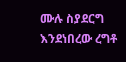ሙሉ ስያደርግ እንደነበረው ረግቶ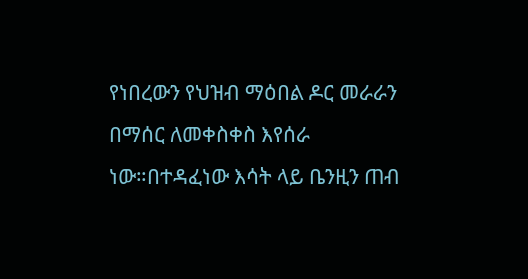የነበረውን የህዝብ ማዕበል ዶር መራራን በማሰር ለመቀስቀስ እየሰራ ነው።በተዳፈነው እሳት ላይ ቤንዚን ጠብ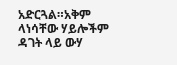አድርጓል።አቅም ላነሳቸው ሃይሎችም ዳገት ላይ ውሃ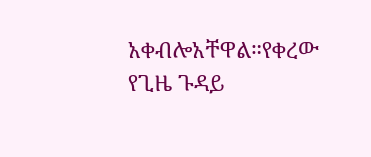አቀብሎአቸዋል።የቀረው የጊዜ ጉዳይ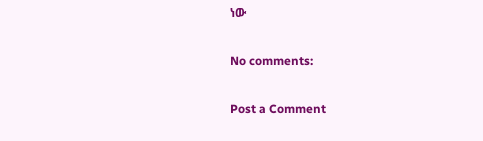ነው

No comments:

Post a Comment